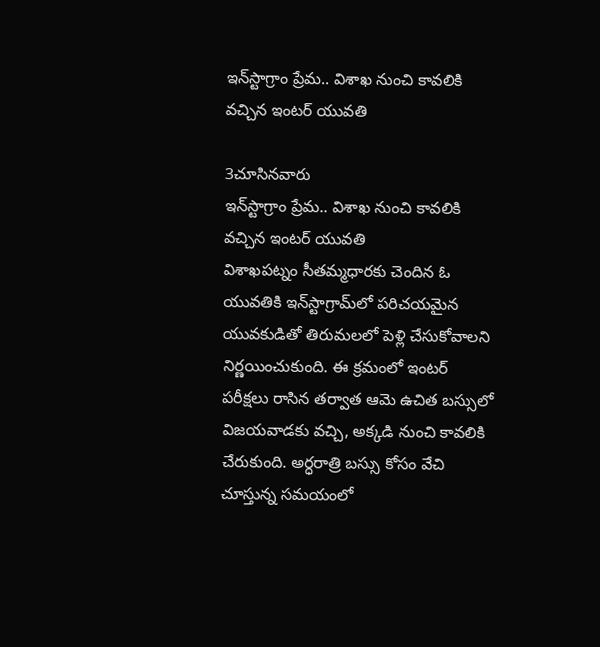ఇన్‌స్టాగ్రాం ప్రేమ.. విశాఖ నుంచి కావలికి వచ్చిన ఇంటర్ యువతి

3చూసినవారు
ఇన్‌స్టాగ్రాం ప్రేమ.. విశాఖ నుంచి కావలికి వచ్చిన ఇంటర్ యువతి
విశాఖపట్నం సీతమ్మధారకు చెందిన ఓ యువతికి ఇన్‌స్టాగ్రామ్‌లో పరిచయమైన యువకుడితో తిరుమలలో పెళ్లి చేసుకోవాలని నిర్ణయించుకుంది. ఈ క్రమంలో ఇంటర్ పరీక్షలు రాసిన తర్వాత ఆమె ఉచిత బస్సులో విజయవాడకు వచ్చి, అక్కడి నుంచి కావలికి చేరుకుంది. అర్ధరాత్రి బస్సు కోసం వేచి చూస్తున్న సమయంలో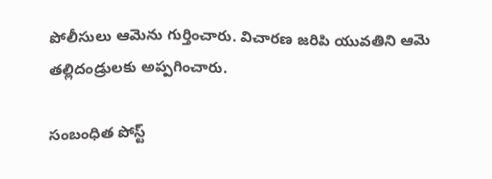పోలీసులు ఆమెను గుర్తించారు. విచారణ జరిపి యువతిని ఆమె తల్లిదండ్రులకు అప్పగించారు.

సంబంధిత పోస్ట్